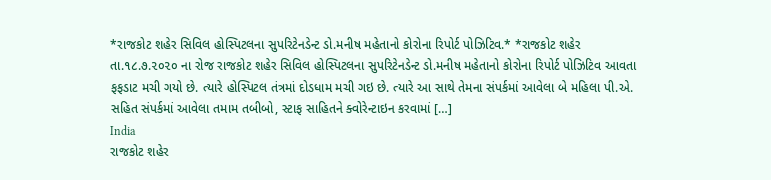*રાજકોટ શહેર સિવિલ હોસ્પિટલના સુપરિટેનડેન્ટ ડો.મનીષ મહેતાનો કોરોના રિપોર્ટ પોઝિટિવ.* *રાજકોટ શહેર તા.૧૮.૭.૨૦૨૦ ના રોજ રાજકોટ શહેર સિવિલ હોસ્પિટલના સુપરિટેનડેન્ટ ડો.મનીષ મહેતાનો કોરોના રિપોર્ટ પોઝિટિવ આવતા ફફડાટ મચી ગયો છે. ત્યારે હોસ્પિટલ તંત્રમાં દોડધામ મચી ગઇ છે. ત્યારે આ સાથે તેમના સંપર્કમાં આવેલા બે મહિલા પી.એ. સહિત સંપર્કમાં આવેલા તમામ તબીબો, સ્ટાફ સાહિતને ક્વોરેન્ટાઇન કરવામાં […]
India
રાજકોટ શહેર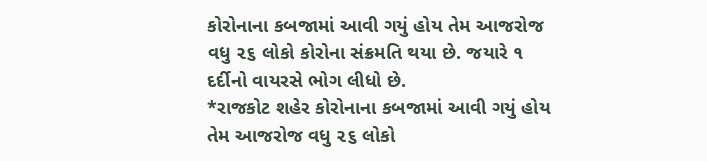કોરોનાના કબજામાં આવી ગયું હોય તેમ આજરોજ વધુ ૨૬ લોકો કોરોના સંક્રમતિ થયા છે. જયારે ૧ દર્દીનો વાયરસે ભોગ લીધો છે.
*રાજકોટ શહેર કોરોનાના કબજામાં આવી ગયું હોય તેમ આજરોજ વધુ ૨૬ લોકો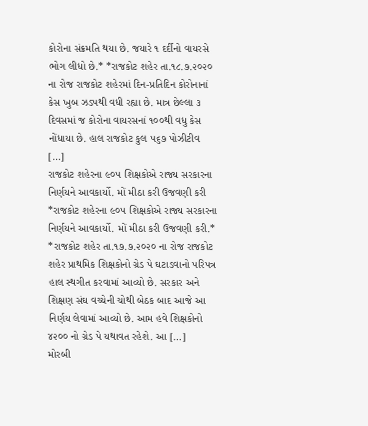કોરોના સંક્રમતિ થયા છે. જયારે ૧ દર્દીનો વાયરસે ભોગ લીધો છે.* *રાજકોટ શહેર તા.૧૮.૭.૨૦૨૦ ના રોજ રાજકોટ શહેરમાં દિન-પ્રતિદિન કોરોનાનાં કેસ ખુબ ઝડપથી વધી રહ્યા છે. માત્ર છેલ્લા ૩ દિવસમાં જ કોરોના વાયરસનાં ૧૦૦થી વધુ કેસ નોંધાયા છે. હાલ રાજકોટ કુલ ૫૬૭ પોઝીટીવ […]
રાજકોટ શહેરના ૯૦૫ શિક્ષકોએ રાજ્ય સરકારના નિર્ણયને આવકાર્યો. મોં મીઠા કરી ઉજવણી કરી
*રાજકોટ શહેરના ૯૦૫ શિક્ષકોએ રાજ્ય સરકારના નિર્ણયને આવકાર્યો. મોં મીઠા કરી ઉજવણી કરી.* *રાજકોટ શહેર તા.૧૭.૭.૨૦૨૦ ના રોજ રાજકોટ શહેર પ્રાથમિક શિક્ષકોનો ગ્રેડ પે ઘટાડવાનો પરિપત્ર હાલ સ્થગીત કરવામાં આવ્યો છે. સરકાર અને શિક્ષણ સંઘ વચ્ચેની ચોથી બેઠક બાદ આજે આ નિર્ણય લેવામાં આવ્યો છે. આમ હવે શિક્ષકોનો ૪૨૦૦ નો ગ્રેડ પે યથાવત રહેશે. આ […]
મોરબી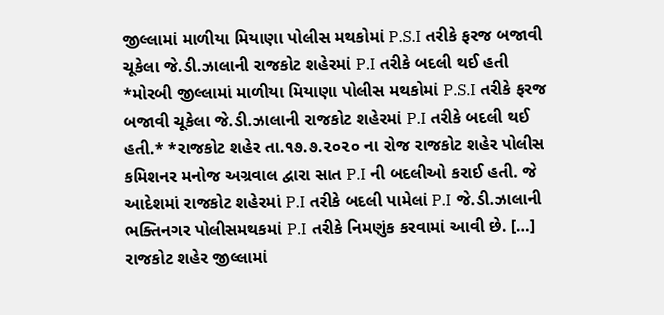જીલ્લામાં માળીયા મિયાણા પોલીસ મથકોમાં P.S.I તરીકે ફરજ બજાવી ચૂકેલા જે.ડી.ઝાલાની રાજકોટ શહેરમાં P.I તરીકે બદલી થઈ હતી
*મોરબી જીલ્લામાં માળીયા મિયાણા પોલીસ મથકોમાં P.S.I તરીકે ફરજ બજાવી ચૂકેલા જે.ડી.ઝાલાની રાજકોટ શહેરમાં P.I તરીકે બદલી થઈ હતી.* *રાજકોટ શહેર તા.૧૭.૭.૨૦૨૦ ના રોજ રાજકોટ શહેર પોલીસ કમિશનર મનોજ અગ્રવાલ દ્વારા સાત P.I ની બદલીઓ કરાઈ હતી. જે આદેશમાં રાજકોટ શહેરમાં P.I તરીકે બદલી પામેલાં P.I જે.ડી.ઝાલાની ભક્તિનગર પોલીસમથકમાં P.I તરીકે નિમણુંક કરવામાં આવી છે. […]
રાજકોટ શહેર જીલ્લામાં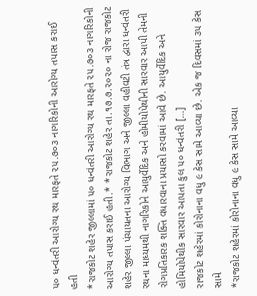૫૦ ધન્વંતરી આરોગ્ય રથ મારફતે ૨૫.૭૦૩ નાગરિકોની આરોગ્ય તપાસ કરાઈ હતી
*રાજકોટ શહેર જીલ્લામાં ૫૦ ધન્વંતરી આરોગ્ય રથ મારફતે ૨૫.૭૦૩ નાગરિકોની આરોગ્ય તપાસ કરાઈ હતી.* *રાજકોટ શહેર તા.૧૭.૭.૨૦૨૦ ના રોજ રાજકોટ શહેર જીલ્લા પંચાયતના આરોગ્ય વિભાગ અને જીલ્લા વહીવટી તંત્ર દ્વારા ધન્વંતરી રથના માધ્યમથી નાગરિકોને આયુર્વેદિક અને હોમીયોપેથીની સારવાર આપી તેમની રોગપ્રતિકારક શક્તિ વધારવાના પ્રયાસો કરવામાં આવે છે. આયુર્વેદિક અને હોમિયોપેથીક સારવાર આપતા કુલ ૫૦ ધન્વંતરી […]
રાજકોટ શહેરમાં કોરોનાના વધુ ૯ કેસ સામે આવ્યા છે. એક જ દિવસમાં ૩૫ કેસ સામે
*રાજકોટ શહેરમાં કોરોનાના વધુ ૯ કેસ સામે આવ્યા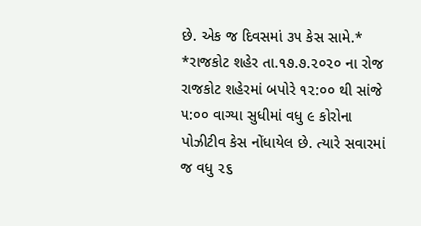છે. એક જ દિવસમાં ૩૫ કેસ સામે.* *રાજકોટ શહેર તા.૧૭.૭.૨૦૨૦ ના રોજ રાજકોટ શહેરમાં બપોરે ૧૨:૦૦ થી સાંજે ૫:૦૦ વાગ્યા સુધીમાં વધુ ૯ કોરોના પોઝીટીવ કેસ નોંધાયેલ છે. ત્યારે સવારમાં જ વધુ ૨૬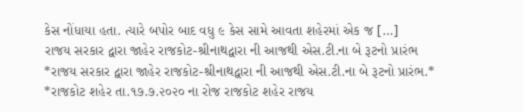કેસ નોંધાયા હતા. ત્યારે બપોર બાદ વધુ ૯ કેસ સામે આવતા શહેરમાં એક જ […]
રાજય સરકાર દ્વારા જાહેર રાજકોટ-શ્રીનાથદ્વારા ની આજથી એસ.ટી.ના બે રૂટનો પ્રારંભ
*રાજય સરકાર દ્વારા જાહેર રાજકોટ-શ્રીનાથદ્વારા ની આજથી એસ.ટી.ના બે રૂટનો પ્રારંભ.* *રાજકોટ શહેર તા.૧૭.૭.૨૦૨૦ ના રોજ રાજકોટ શહેર રાજય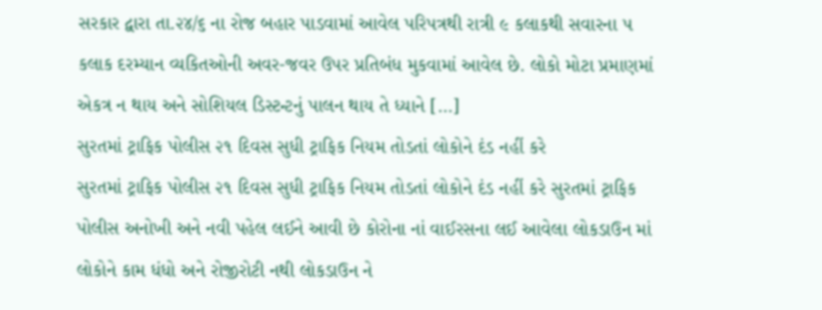સરકાર દ્વારા તા.૨૪/૬ ના રોજ બહાર પાડવામાં આવેલ પરિપત્રથી રાત્રી ૯ કલાકથી સવારના ૫ કલાક દરમ્યાન વ્યકિતઓની અવર-જવર ઉપર પ્રતિબંધ મુકવામાં આવેલ છે. લોકો મોટા પ્રમાણમાં એકત્ર ન થાય અને સોશિયલ ડિસ્ટન્ટનું પાલન થાય તે ધ્યાને […]
સુરતમાં ટ્રાફિક પોલીસ ૨૧ દિવસ સુધી ટ્રાફિક નિયમ તોડતાં લોકોને દંડ નહીં કરે
સુરતમાં ટ્રાફિક પોલીસ ૨૧ દિવસ સુધી ટ્રાફિક નિયમ તોડતાં લોકોને દંડ નહીં કરે સુરતમાં ટ્રાફિક પોલીસ અનોખી અને નવી પહેલ લઈને આવી છે કોરોના નાં વાઈરસના લઈ આવેલા લોકડાઉન માં લોકોને કામ ધંધો અને રોજીરોટી નથી લોકડાઉન ને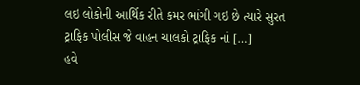લઇ લોકોની આર્થિક રીતે કમર ભાંગી ગઇ છે ત્યારે સુરત ટ્રાફિક પોલીસ જે વાહન ચાલકો ટ્રાફિક નાં […]
હવે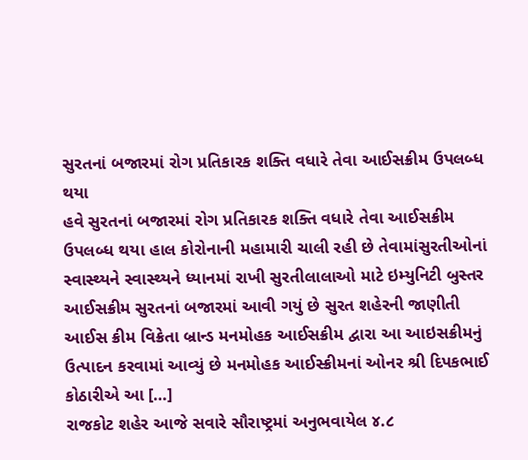સુરતનાં બજારમાં રોગ પ્રતિકારક શક્તિ વધારે તેવા આઈસક્રીમ ઉપલબ્ધ થયા
હવે સુરતનાં બજારમાં રોગ પ્રતિકારક શક્તિ વધારે તેવા આઈસક્રીમ ઉપલબ્ધ થયા હાલ કોરોનાની મહામારી ચાલી રહી છે તેવામાંસુરતીઓનાં સ્વાસ્થ્યને સ્વાસ્થ્યને ધ્યાનમાં રાખી સુરતીલાલાઓ માટે ઇમ્યુનિટી બુસ્તર આઈસક્રીમ સુરતનાં બજારમાં આવી ગયું છે સુરત શહેરની જાણીતી આઈસ ક્રીમ વિક્રેતા બ્રાન્ડ મનમોહક આઈસક્રીમ દ્વારા આ આઇસક્રીમનું ઉત્પાદન કરવામાં આવ્યું છે મનમોહક આઈસ્ક્રીમનાં ઓનર શ્રી દિપકભાઈ કોઠારીએ આ […]
રાજકોટ શહેર આજે સવારે સૌરાષ્ટ્રમાં અનુભવાયેલ ૪.૮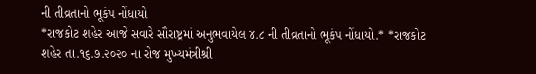ની તીવ્રતાનો ભૂકંપ નોંધાયો
*રાજકોટ શહેર આજે સવારે સૌરાષ્ટ્રમાં અનુભવાયેલ ૪.૮ ની તીવ્રતાનો ભૂકંપ નોંધાયો.* *રાજકોટ શહેર તા.૧૬.૭.૨૦૨૦ ના રોજ મુખ્યમંત્રીશ્રી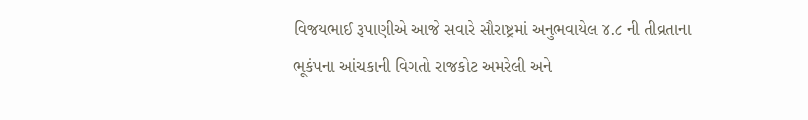વિજયભાઈ રૂપાણીએ આજે સવારે સૌરાષ્ટ્રમાં અનુભવાયેલ ૪.૮ ની તીવ્રતાના ભૂકંપના આંચકાની વિગતો રાજકોટ અમરેલી અને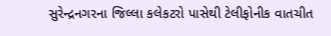સુરેન્દ્રનગરના જિલ્લા કલેકટરો પાસેથી ટેલીફોનીક વાતચીત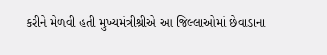કરીને મેળવી હતી મુખ્યમંત્રીશ્રીએ આ જિલ્લાઓમાં છેવાડાના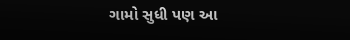ગામો સુધી પણ આ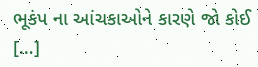ભૂકંપ ના આંચકાઓને કારણે જો કોઈ […]